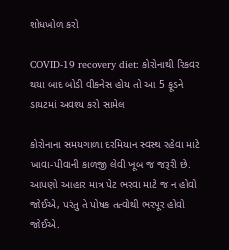શોધખોળ કરો

COVID-19 recovery diet: કોરોનાથી રિકવર થયા બાદ બોડી વીકનેસ હોય તો આ 5 ફૂડને ડાયટમાં અવશ્ય કરો સામેલ

કોરોનાના સમયગાળા દરમિયાન સ્વસ્થ રહેવા માટે ખાવા-પીવાની કાળજી લેવી ખૂબ જ જરૂરી છે. આપણો આહાર માત્ર પેટ ભરવા માટે જ ન હોવો જોઈએ, પરંતુ તે પોષક તત્વોથી ભરપૂર હોવો જોઈએ.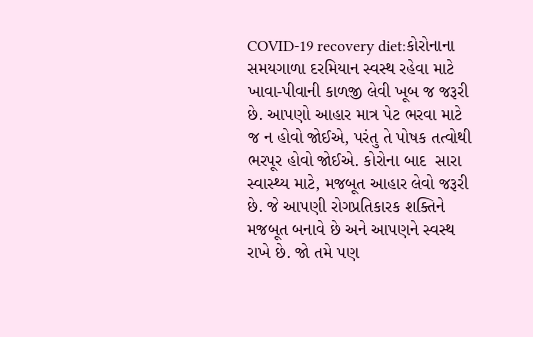COVID-19 recovery diet:કોરોનાના સમયગાળા દરમિયાન સ્વસ્થ રહેવા માટે ખાવા-પીવાની કાળજી લેવી ખૂબ જ જરૂરી છે. આપણો આહાર માત્ર પેટ ભરવા માટે જ ન હોવો જોઈએ, પરંતુ તે પોષક તત્વોથી ભરપૂર હોવો જોઈએ. કોરોના બાદ  સારા સ્વાસ્થ્ય માટે, મજબૂત આહાર લેવો જરૂરી છે. જે આપણી રોગપ્રતિકારક શક્તિને મજબૂત બનાવે છે અને આપણને સ્વસ્થ રાખે છે. જો તમે પણ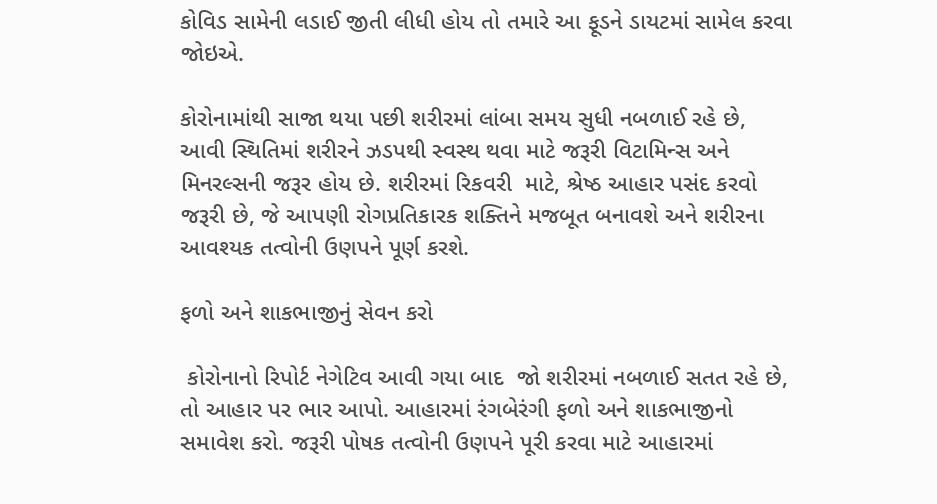કોવિડ સામેની લડાઈ જીતી લીધી હોય તો તમારે આ ફૂડને ડાયટમાં સામેલ કરવા જોઇએ.

કોરોનામાંથી સાજા થયા પછી શરીરમાં લાંબા સમય સુધી નબળાઈ રહે છે, આવી સ્થિતિમાં શરીરને ઝડપથી સ્વસ્થ થવા માટે જરૂરી વિટામિન્સ અને મિનરલ્સની જરૂર હોય છે. શરીરમાં રિકવરી  માટે, શ્રેષ્ઠ આહાર પસંદ કરવો જરૂરી છે, જે આપણી રોગપ્રતિકારક શક્તિને મજબૂત બનાવશે અને શરીરના આવશ્યક તત્વોની ઉણપને પૂર્ણ કરશે.

ફળો અને શાકભાજીનું સેવન કરો

 કોરોનાનો રિપોર્ટ નેગેટિવ આવી ગયા બાદ  જો શરીરમાં નબળાઈ સતત રહે છે, તો આહાર પર ભાર આપો. આહારમાં રંગબેરંગી ફળો અને શાકભાજીનો સમાવેશ કરો. જરૂરી પોષક તત્વોની ઉણપને પૂરી કરવા માટે આહારમાં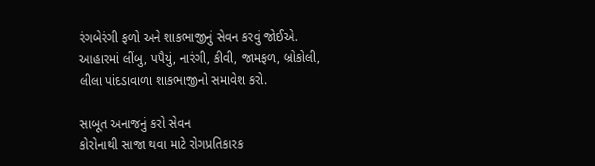રંગબેરંગી ફળો અને શાકભાજીનું સેવન કરવું જોઈએ. આહારમાં લીંબુ, પપૈયું, નારંગી, કીવી, જામફળ, બ્રોકોલી, લીલા પાંદડાવાળા શાકભાજીનો સમાવેશ કરો.

સાબૂત અનાજનું કરો સેવન
કોરોનાથી સાજા થવા માટે રોગપ્રતિકારક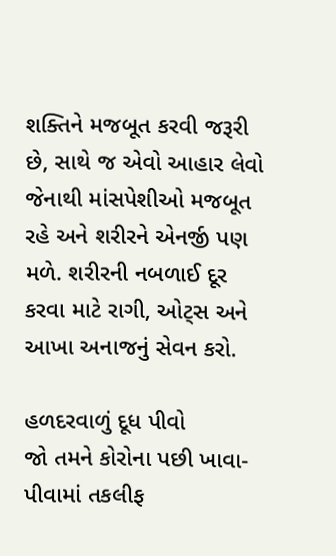શક્તિને મજબૂત કરવી જરૂરી છે, સાથે જ એવો આહાર લેવો જેનાથી માંસપેશીઓ મજબૂત રહે અને શરીરને એનર્જી પણ મળે. શરીરની નબળાઈ દૂર કરવા માટે રાગી, ઓટ્સ અને આખા અનાજનું સેવન કરો.

હળદરવાળું દૂધ પીવો
જો તમને કોરોના પછી ખાવા-પીવામાં તકલીફ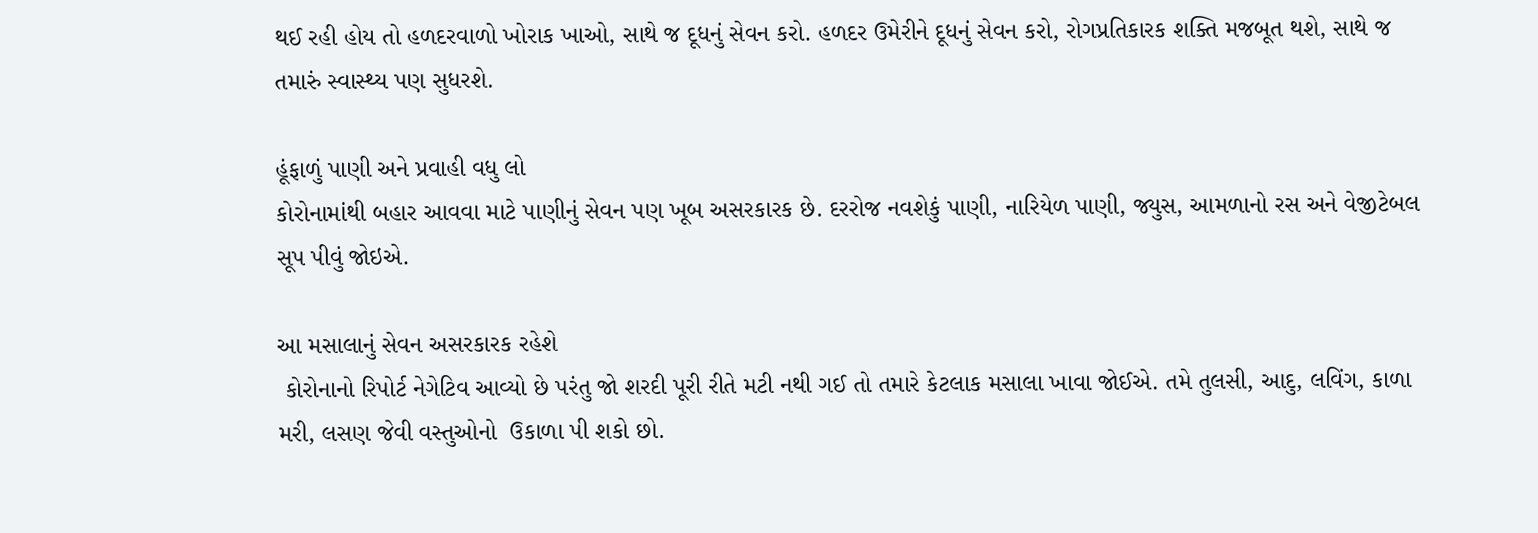થઈ રહી હોય તો હળદરવાળો ખોરાક ખાઓ, સાથે જ દૂધનું સેવન કરો. હળદર ઉમેરીને દૂધનું સેવન કરો, રોગપ્રતિકારક શક્તિ મજબૂત થશે, સાથે જ તમારું સ્વાસ્થ્ય પણ સુધરશે.

હૂંફાળું પાણી અને પ્રવાહી વધુ લો
કોરોનામાંથી બહાર આવવા માટે પાણીનું સેવન પણ ખૂબ અસરકારક છે. દરરોજ નવશેકું પાણી, નારિયેળ પાણી, જ્યુસ, આમળાનો રસ અને વેજીટેબલ સૂપ પીવું જોઇએ.

આ મસાલાનું સેવન અસરકારક રહેશે
 કોરોનાનો રિપોર્ટ નેગેટિવ આવ્યો છે પરંતુ જો શરદી પૂરી રીતે મટી નથી ગઈ તો તમારે કેટલાક મસાલા ખાવા જોઈએ. તમે તુલસી, આદુ, લવિંગ, કાળા મરી, લસણ જેવી વસ્તુઓનો  ઉકાળા પી શકો છો.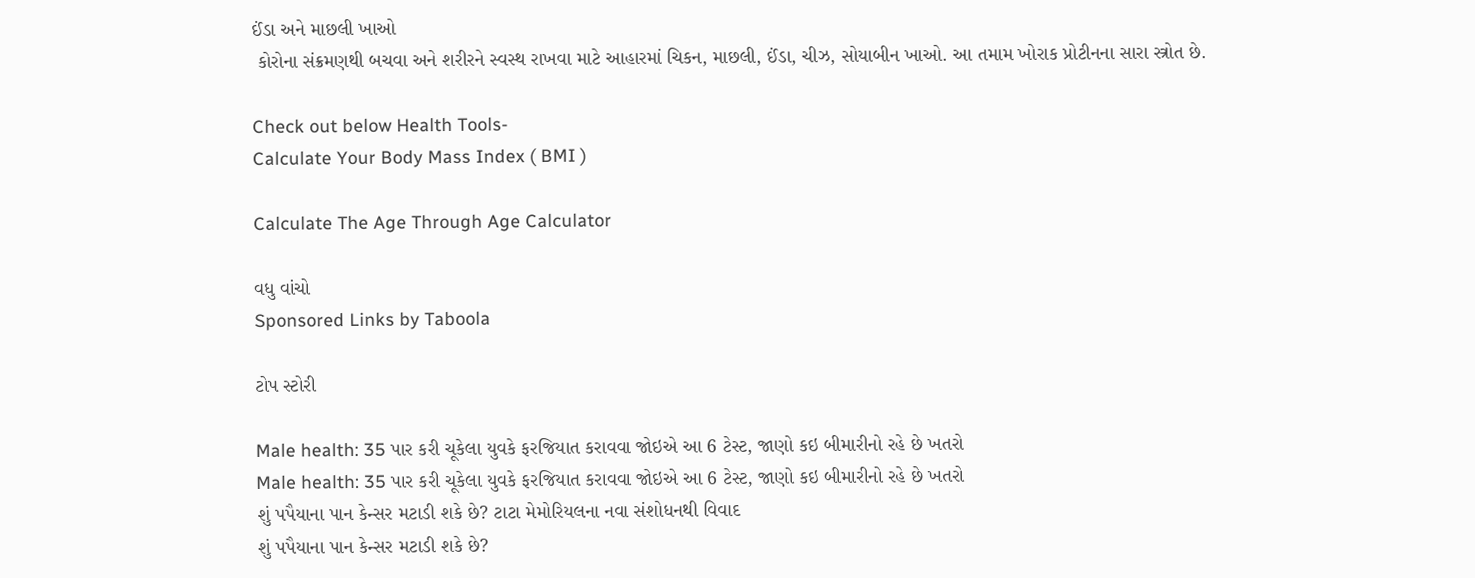ઈંડા અને માછલી ખાઓ
 કોરોના સંક્રમણથી બચવા અને શરીરને સ્વસ્થ રાખવા માટે આહારમાં ચિકન, માછલી, ઈંડા, ચીઝ, સોયાબીન ખાઓ. આ તમામ ખોરાક પ્રોટીનના સારા સ્ત્રોત છે.

Check out below Health Tools-
Calculate Your Body Mass Index ( BMI )

Calculate The Age Through Age Calculator

વધુ વાંચો
Sponsored Links by Taboola

ટોપ સ્ટોરી

Male health: 35 પાર કરી ચૂકેલા યુવકે ફરજિયાત કરાવવા જોઇએ આ 6 ટેસ્ટ, જાણો કઇ બીમારીનો રહે છે ખતરો
Male health: 35 પાર કરી ચૂકેલા યુવકે ફરજિયાત કરાવવા જોઇએ આ 6 ટેસ્ટ, જાણો કઇ બીમારીનો રહે છે ખતરો
શું પપૈયાના પાન કેન્સર મટાડી શકે છે? ટાટા મેમોરિયલના નવા સંશોધનથી વિવાદ
શું પપૈયાના પાન કેન્સર મટાડી શકે છે?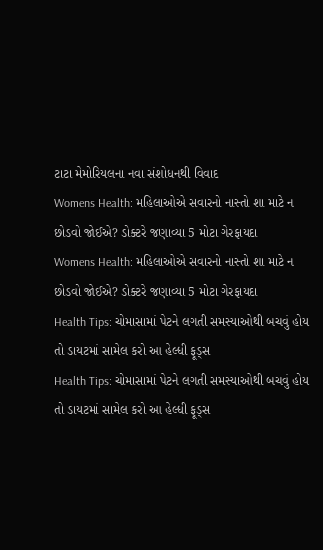ટાટા મેમોરિયલના નવા સંશોધનથી વિવાદ
Womens Health: મહિલાઓએ સવારનો નાસ્તો શા માટે ન છોડવો જોઈએ? ડોક્ટરે જણાવ્યા 5 મોટા ગેરફાયદા
Womens Health: મહિલાઓએ સવારનો નાસ્તો શા માટે ન છોડવો જોઈએ? ડોક્ટરે જણાવ્યા 5 મોટા ગેરફાયદા
Health Tips: ચોમાસામાં પેટને લગતી સમસ્યાઓથી બચવું હોય તો ડાયટમાં સામેલ કરો આ હેલ્ધી ફૂડ્સ
Health Tips: ચોમાસામાં પેટને લગતી સમસ્યાઓથી બચવું હોય તો ડાયટમાં સામેલ કરો આ હેલ્ધી ફૂડ્સ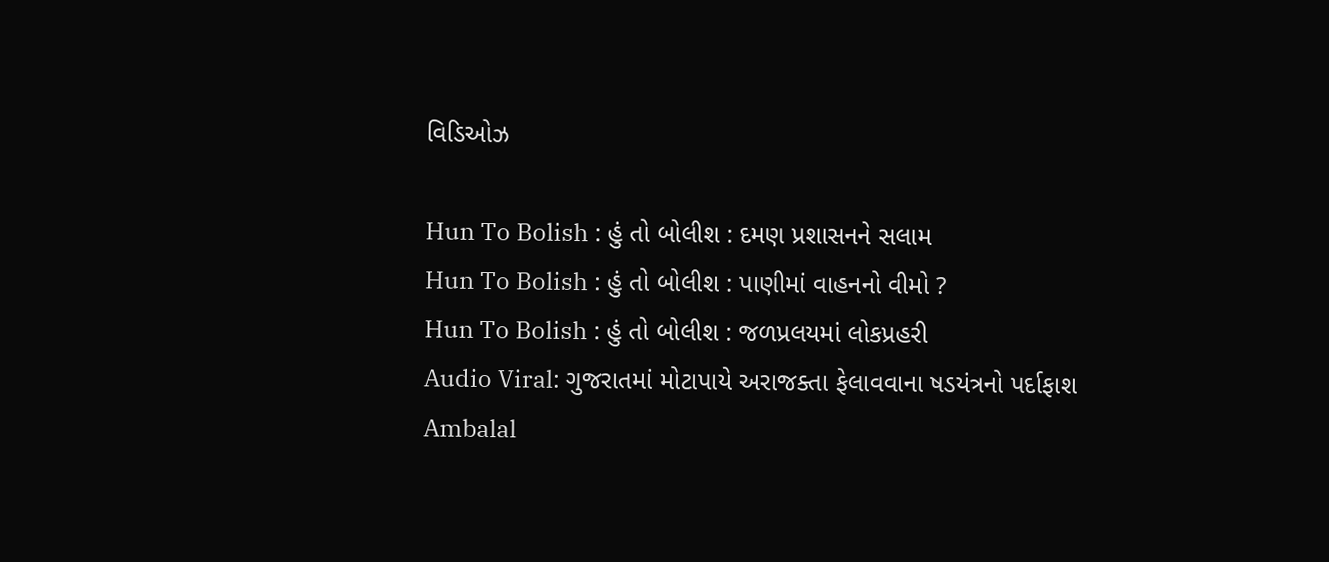વિડિઓઝ

Hun To Bolish : હું તો બોલીશ : દમણ પ્રશાસનને સલામ
Hun To Bolish : હું તો બોલીશ : પાણીમાં વાહનનો વીમો ?
Hun To Bolish : હું તો બોલીશ : જળપ્રલયમાં લોકપ્રહરી
Audio Viral: ગુજરાતમાં મોટાપાયે અરાજક્તા ફેલાવવાના ષડયંત્રનો પર્દાફાશ
Ambalal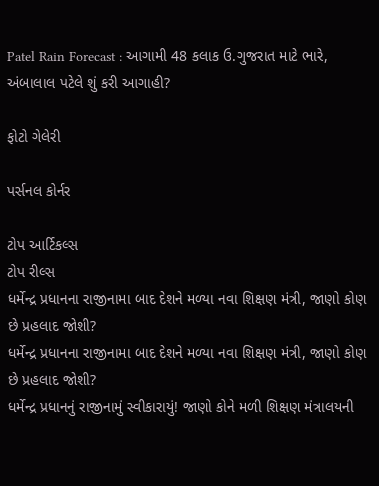Patel Rain Forecast : આગામી 48 કલાક ઉ.ગુજરાત માટે ભારે, અંબાલાલ પટેલે શું કરી આગાહી?

ફોટો ગેલેરી

પર્સનલ કોર્નર

ટોપ આર્ટિકલ્સ
ટોપ રીલ્સ
ધર્મેન્દ્ર પ્રધાનના રાજીનામા બાદ દેશને મળ્યા નવા શિક્ષણ મંત્રી, જાણો કોણ છે પ્રહલાદ જોશી?
ધર્મેન્દ્ર પ્રધાનના રાજીનામા બાદ દેશને મળ્યા નવા શિક્ષણ મંત્રી, જાણો કોણ છે પ્રહલાદ જોશી?
ધર્મેન્દ્ર પ્રધાનનું રાજીનામું સ્વીકારાયું! જાણો કોને મળી શિક્ષણ મંત્રાલયની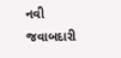નવી જવાબદારી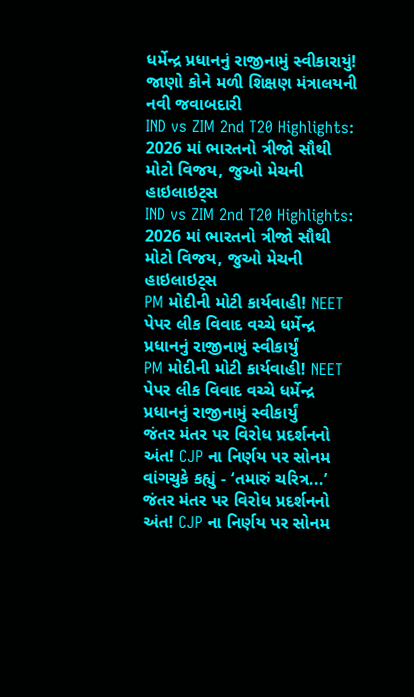ધર્મેન્દ્ર પ્રધાનનું રાજીનામું સ્વીકારાયું! જાણો કોને મળી શિક્ષણ મંત્રાલયની નવી જવાબદારી
IND vs ZIM 2nd T20 Highlights: 2026 માં ભારતનો ત્રીજો સૌથી મોટો વિજય, જુઓ મેચની હાઇલાઇટ્સ
IND vs ZIM 2nd T20 Highlights: 2026 માં ભારતનો ત્રીજો સૌથી મોટો વિજય, જુઓ મેચની હાઇલાઇટ્સ
PM મોદીની મોટી કાર્યવાહી! NEET પેપર લીક વિવાદ વચ્ચે ધર્મેન્દ્ર પ્રધાનનું રાજીનામું સ્વીકાર્યું
PM મોદીની મોટી કાર્યવાહી! NEET પેપર લીક વિવાદ વચ્ચે ધર્મેન્દ્ર પ્રધાનનું રાજીનામું સ્વીકાર્યું
જંતર મંતર પર વિરોધ પ્રદર્શનનો અંત! CJP ના નિર્ણય પર સોનમ વાંગચુકે કહ્યું - ‘તમારું ચરિત્ર...’
જંતર મંતર પર વિરોધ પ્રદર્શનનો અંત! CJP ના નિર્ણય પર સોનમ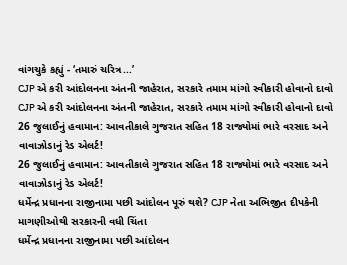વાંગચુકે કહ્યું - ‘તમારું ચરિત્ર...’
CJP એ કરી આંદોલનના અંતની જાહેરાત, સરકારે તમામ માંગો સ્વીકારી હોવાનો દાવો
CJP એ કરી આંદોલનના અંતની જાહેરાત, સરકારે તમામ માંગો સ્વીકારી હોવાનો દાવો
26 જુલાઈનું હવામાન: આવતીકાલે ગુજરાત સહિત 18 રાજ્યોમાં ભારે વરસાદ અને વાવાઝોડાનું રેડ એલર્ટ!
26 જુલાઈનું હવામાન: આવતીકાલે ગુજરાત સહિત 18 રાજ્યોમાં ભારે વરસાદ અને વાવાઝોડાનું રેડ એલર્ટ!
ધર્મેન્દ્ર પ્રધાનના રાજીનામા પછી આંદોલન પૂરું થશે? CJP નેતા અભિજીત દીપકેની માગણીઓથી સરકારની વધી ચિંતા
ધર્મેન્દ્ર પ્રધાનના રાજીનામા પછી આંદોલન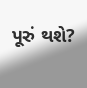પૂરું થશે?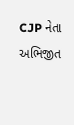CJP નેતા અભિજીત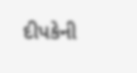દીપકેની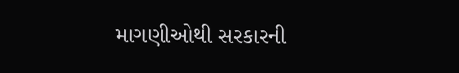માગણીઓથી સરકારની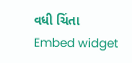વધી ચિંતા
Embed widget